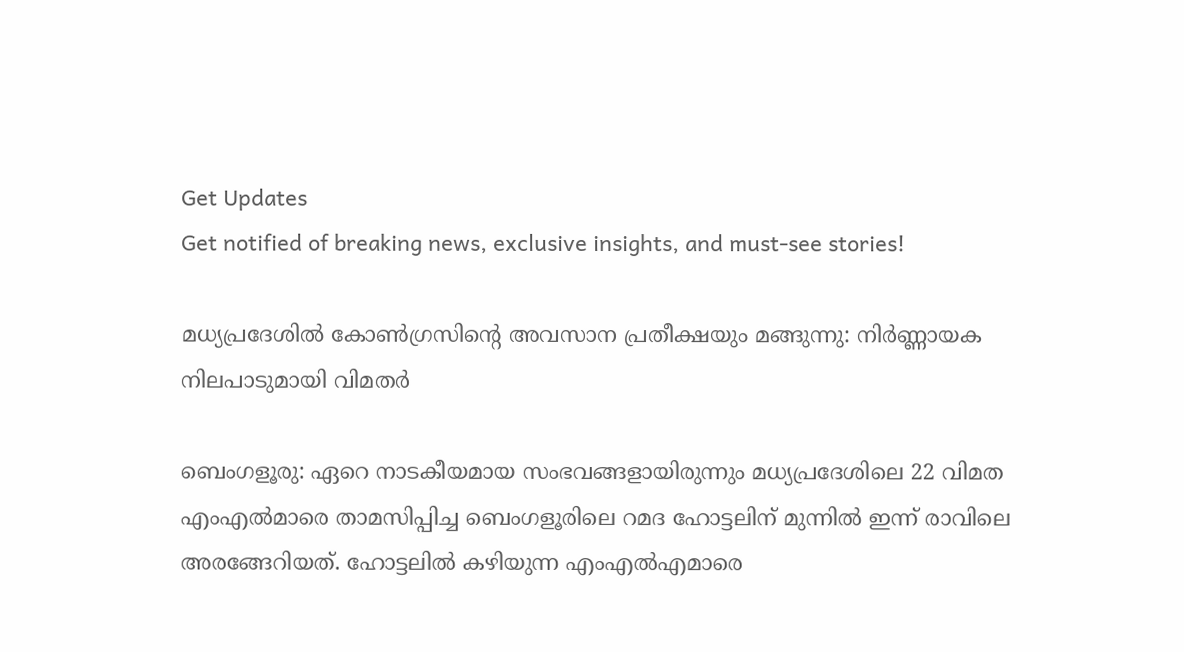Get Updates
Get notified of breaking news, exclusive insights, and must-see stories!

മധ്യപ്രദേശില്‍ കോണ്‍ഗ്രസിന്‍റെ അവസാന പ്രതീക്ഷയും മങ്ങുന്നു: നിര്‍ണ്ണായക നിലപാടുമായി വിമതര്‍

ബെംഗളൂരു: ഏറെ നാടകീയമായ സംഭവങ്ങളായിരുന്നും മധ്യപ്രദേശിലെ 22 വിമത എംഎല്‍മാരെ താമസിപ്പിച്ച ബെംഗളൂരിലെ റമദ ഹോട്ടലിന് മുന്നില്‍ ഇന്ന് രാവിലെ അരങ്ങേറിയത്. ഹോട്ടലില്‍ കഴിയുന്ന എംഎല്‍എമാരെ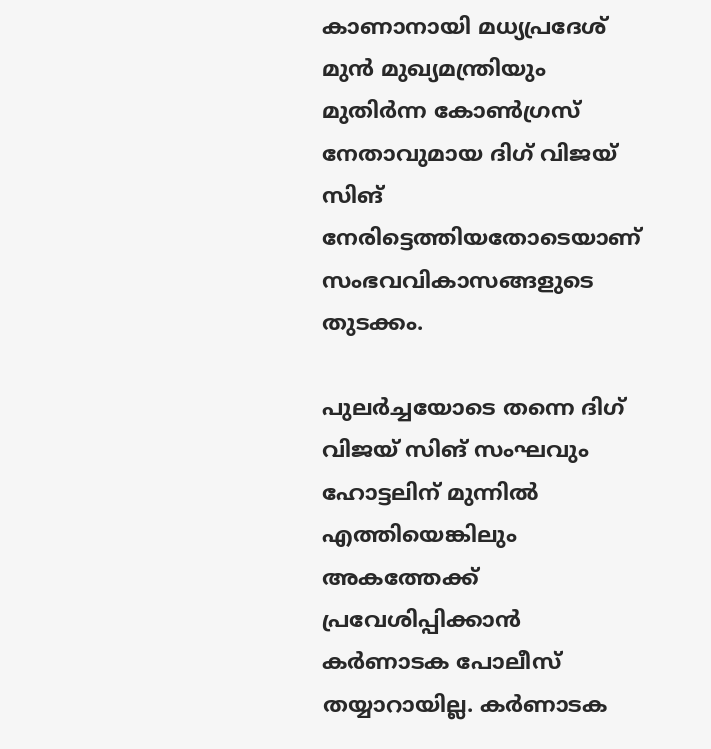കാണാനായി മധ്യപ്രദേശ് മുന്‍ മുഖ്യമന്ത്രിയും മുതിര്‍ന്ന കോണ്‍ഗ്രസ് നേതാവുമായ ദിഗ് വിജയ് സിങ് നേരിട്ടെത്തിയതോടെയാണ് സംഭവവികാസങ്ങളുടെ തുടക്കം.

പുലര്‍ച്ചയോടെ തന്നെ ദിഗ് വിജയ് സിങ് സംഘവും ഹോട്ടലിന് മുന്നില്‍ എത്തിയെങ്കിലും അകത്തേക്ക് പ്രവേശിപ്പിക്കാന്‍ കര്‍ണാടക പോലീസ് തയ്യാറായില്ല. കര്‍ണാടക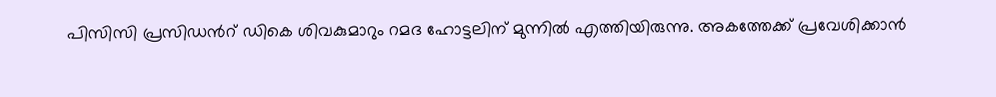പിസിസി പ്രസിഡന്‍റ് ഡികെ ശിവകുമാറും റമദ ഹോട്ടലിന് മുന്നില്‍ എത്തിയിരുന്നു. അകത്തേക്ക് പ്രവേശിക്കാന്‍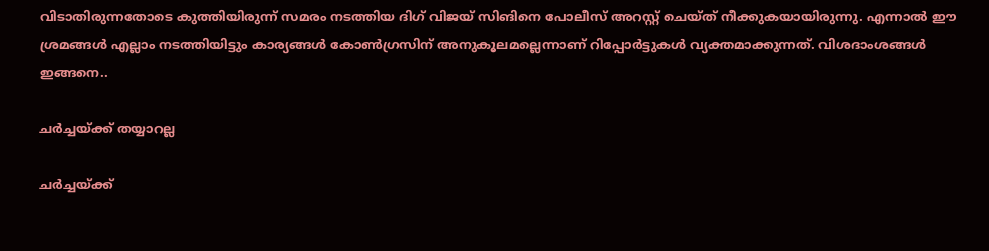വിടാതിരുന്നതോടെ കുത്തിയിരുന്ന് സമരം നടത്തിയ ദിഗ് വിജയ് സിങിനെ പോലീസ് അറസ്റ്റ് ചെയ്ത് നീക്കുകയായിരുന്നു. എന്നാല്‍ ഈ ശ്രമങ്ങള്‍ എല്ലാം നടത്തിയിട്ടും കാര്യങ്ങള്‍ കോണ്‍ഗ്രസിന് അനുകൂലമല്ലെന്നാണ് റിപ്പോര്‍ട്ടുകള്‍ വ്യക്തമാക്കുന്നത്. വിശദാംശങ്ങള്‍ ഇങ്ങനെ..

ചര്‍ച്ചയ്ക്ക് തയ്യാറല്ല

ചര്‍ച്ചയ്ക്ക്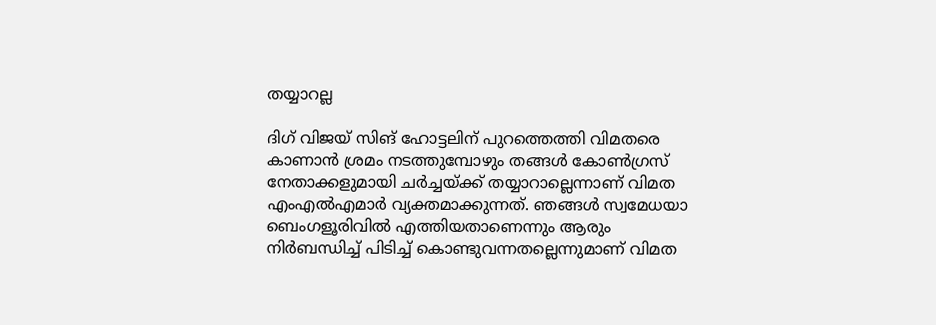തയ്യാറല്ല

ദിഗ് വിജയ് സിങ് ഹോട്ടലിന് പുറത്തെത്തി വിമതരെ കാണാന്‍ ശ്രമം നടത്തുമ്പോഴും തങ്ങള്‍ കോണ്‍ഗ്രസ് നേതാക്കളുമായി ചര്‍ച്ചയ്ക്ക് തയ്യാറാല്ലെന്നാണ് വിമത എംഎല്‍എമാര്‍ വ്യക്തമാക്കുന്നത്. ഞങ്ങള്‍ സ്വമേധയാ ബെംഗളൂരിവില്‍ എത്തിയതാണെന്നും ആരും നിര്‍ബന്ധിച്ച് പിടിച്ച് കൊണ്ടുവന്നതല്ലെന്നുമാണ് വിമത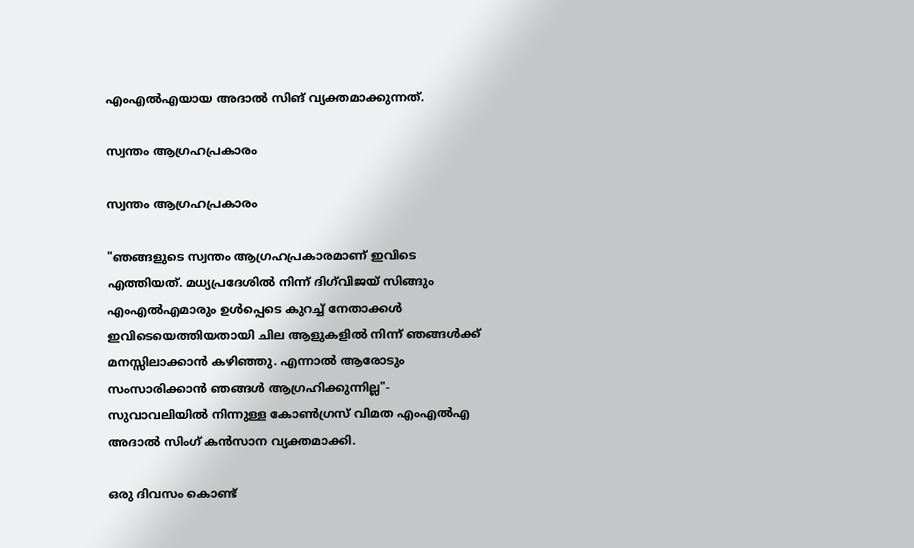എംഎല്‍എയായ അദാല്‍ സിങ് വ്യക്തമാക്കുന്നത്.

സ്വന്തം ആഗ്രഹപ്രകാരം

സ്വന്തം ആഗ്രഹപ്രകാരം

"ഞങ്ങളുടെ സ്വന്തം ആഗ്രഹപ്രകാരമാണ് ഇവിടെ എത്തിയത്. മധ്യപ്രദേശിൽ നിന്ന് ദിഗ്‌വിജയ് സിങ്ങും എം‌എൽ‌എമാരും ഉൾപ്പെടെ കുറച്ച് നേതാക്കൾ ഇവിടെയെത്തിയതായി ചില ആളുകളിൽ നിന്ന് ഞങ്ങൾക്ക് മനസ്സിലാക്കാന്‍ കഴിഞ്ഞു. എന്നാല്‍ ആരോടും സംസാരിക്കാൻ ഞങ്ങൾ ആഗ്രഹിക്കുന്നില്ല"- സുവാവലിയിൽ നിന്നുള്ള കോൺഗ്രസ് വിമത എം‌എൽ‌എ അദാൽ സിംഗ് കൻസാന വ്യക്തമാക്കി.

ഒരു ദിവസം കൊണ്ട്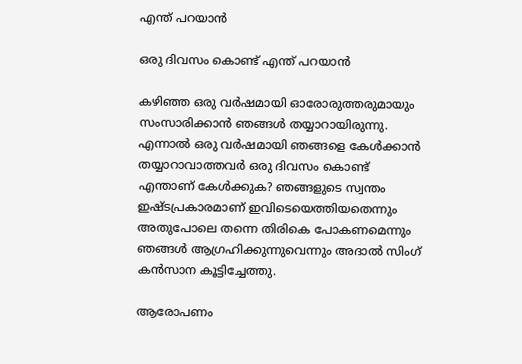എന്ത് പറയാന്‍

ഒരു ദിവസം കൊണ്ട് എന്ത് പറയാന്‍

കഴിഞ്ഞ ഒരു വർഷമായി ഓരോരുത്തരുമായും സംസാരിക്കാൻ ഞങ്ങൾ തയ്യാറായിരുന്നു. എന്നാല്‍ ഒരു വർഷമായി ഞങ്ങളെ കേൾക്കാന്‍ തയ്യാറാവാത്തവര്‍ ഒരു ദിവസം കൊണ്ട് എന്താണ് കേൾക്കുക? ഞങ്ങളുടെ സ്വന്തം ഇഷ്ടപ്രകാരമാണ് ഇവിടെയെത്തിയതെന്നും അതുപോലെ തന്നെ തിരികെ പോകണമെന്നും ഞങ്ങൾ ആഗ്രഹിക്കുന്നുവെന്നും അദാൽ സിംഗ് കൻസാന കൂട്ടിച്ചേത്തു.

ആരോപണം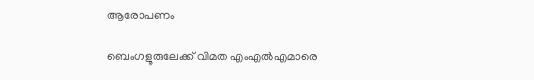ആരോപണം

ബെംഗളൂരുലേക്ക് വിമത എം‌എൽ‌എമാരെ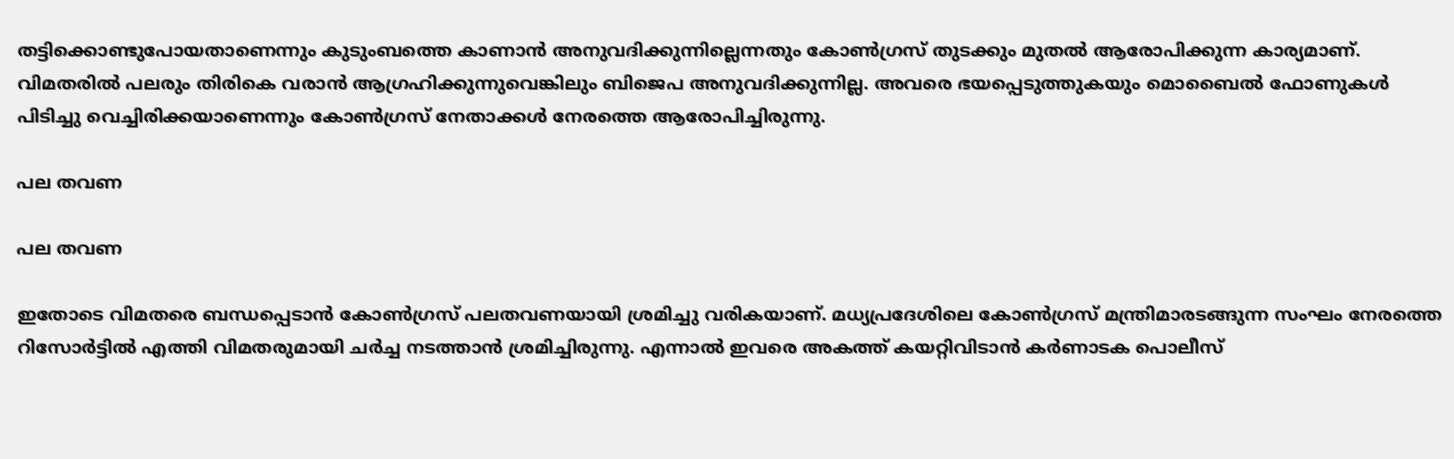തട്ടിക്കൊണ്ടുപോയതാണെന്നും കുടുംബത്തെ കാണാൻ അനുവദിക്കുന്നില്ലെന്നതും കോൺഗ്രസ് തുടക്കും മുതല്‍ ആരോപിക്കുന്ന കാര്യമാണ്. വിമതരില്‍ പലരും തിരികെ വരാൻ ആഗ്രഹിക്കുന്നുവെങ്കിലും ബിജെപ അനുവദിക്കുന്നില്ല. അവരെ ഭയപ്പെടുത്തുകയും മൊബൈൽ ഫോണുകൾ പിടിച്ചു വെച്ചിരിക്കയാണെന്നും കോണ്‍ഗ്രസ് നേതാക്കള്‍ നേരത്തെ ആരോപിച്ചിരുന്നു.

പല തവണ

പല തവണ

ഇതോടെ വിമതരെ ബന്ധപ്പെടാന്‍ കോണ്‍ഗ്രസ് പലതവണയായി ശ്രമിച്ചു വരികയാണ്. മധ്യപ്രദേശിലെ കോണ്‍ഗ്രസ് മന്ത്രിമാരടങ്ങുന്ന സംഘം നേരത്തെ റിസോര്‍ട്ടില്‍ എത്തി വിമതരുമായി ചര്‍ച്ച നടത്താന്‍ ശ്രമിച്ചിരുന്നു. എന്നാല്‍ ഇവരെ അകത്ത് കയറ്റിവിടാന്‍ കര്‍ണാടക പൊലീസ്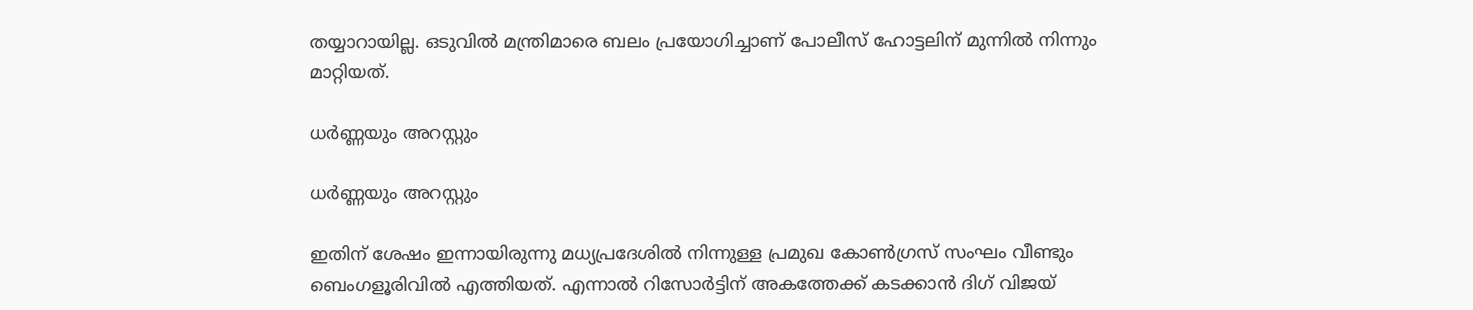തയ്യാറായില്ല. ഒടുവില്‍ മന്ത്രിമാരെ ബലം പ്രയോഗിച്ചാണ് പോലീസ് ഹോട്ടലിന് മുന്നില്‍ നിന്നും മാറ്റിയത്.

ധര്‍ണ്ണയും അറസ്റ്റും

ധര്‍ണ്ണയും അറസ്റ്റും

ഇതിന് ശേഷം ഇന്നായിരുന്നു മധ്യപ്രദേശില്‍ നിന്നുള്ള പ്രമുഖ കോണ്‍ഗ്രസ് സംഘം വീണ്ടും ബെംഗളൂരിവില്‍ എത്തിയത്. എന്നാല്‍ റിസോര്‍ട്ടിന് അകത്തേക്ക് കടക്കാന്‍ ദിഗ് വിജയ്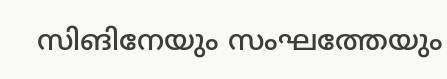സിങിനേയും സംഘത്തേയും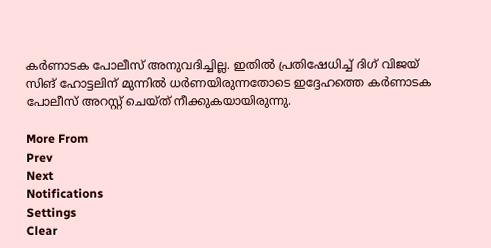കര്‍ണാടക പോലീസ് അനുവദിച്ചില്ല. ഇതില്‍ പ്രതിഷേധിച്ച് ദിഗ് വിജയ് സിങ് ഹോട്ടലിന് മുന്നില്‍ ധര്‍ണയിരുന്നതോടെ ഇദ്ദേഹത്തെ കര്‍ണാടക പോലീസ് അറസ്റ്റ് ചെയ്ത് നീക്കുകയായിരുന്നു.

More From
Prev
Next
Notifications
Settings
Clear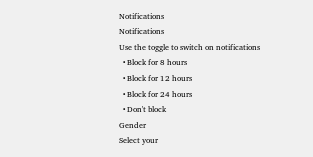Notifications
Notifications
Use the toggle to switch on notifications
  • Block for 8 hours
  • Block for 12 hours
  • Block for 24 hours
  • Don't block
Gender
Select your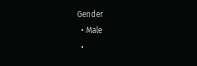Gender
  • Male
  •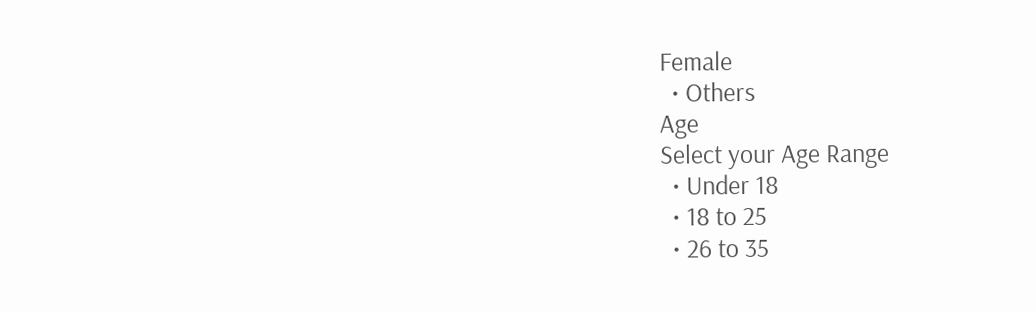Female
  • Others
Age
Select your Age Range
  • Under 18
  • 18 to 25
  • 26 to 35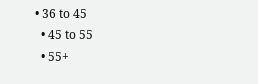• 36 to 45
  • 45 to 55
  • 55+